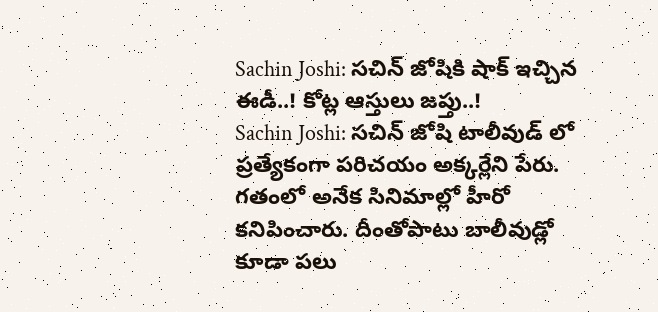Sachin Joshi: సచిన్ జోషికి షాక్ ఇచ్చిన ఈడీ..! కోట్ల ఆస్తులు జప్తు..!
Sachin Joshi: సచిన్ జోషి టాలీవుడ్ లో ప్రత్యేకంగా పరిచయం అక్కర్లేని పేరు. గతంలో అనేక సినిమాల్లో హీరో కనిపించారు. దీంతోపాటు బాలీవుడ్లో కూడా పలు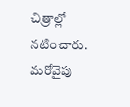చిత్రాల్లో నటించారు. మరోవైపు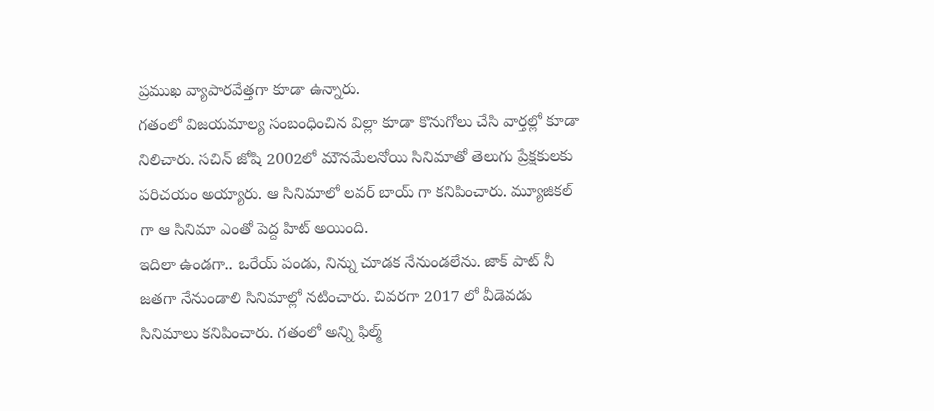ప్రముఖ వ్యాపారవేత్తగా కూడా ఉన్నారు.
గతంలో విజయమాల్య సంబంధించిన విల్లా కూడా కొనుగోలు చేసి వార్తల్లో కూడా నిలిచారు. సచిన్ జోషి 2002లో మౌనమేలనోయి సినిమాతో తెలుగు ప్రేక్షకులకు పరిచయం అయ్యారు. ఆ సినిమాలో లవర్ బాయ్ గా కనిపించారు. మ్యూజికల్ గా ఆ సినిమా ఎంతో పెద్ద హిట్ అయింది.
ఇదిలా ఉండగా.. ఒరేయ్ పండు, నిన్ను చూడక నేనుండలేను. జాక్ పాట్ నీ జతగా నేనుండాలి సినిమాల్లో నటించారు. చివరగా 2017 లో వీడెవడు సినిమాలు కనిపించారు. గతంలో అన్ని ఫిల్మ్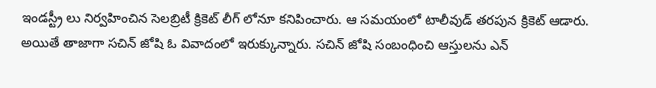ఇండస్ట్రీ లు నిర్వహించిన సెలబ్రిటీ క్రికెట్ లీగ్ లోనూ కనిపించారు. ఆ సమయంలో టాలీవుడ్ తరపున క్రికెట్ ఆడారు.
అయితే తాజాగా సచిన్ జోషి ఓ వివాదంలో ఇరుక్కున్నారు. సచిన్ జోషి సంబంధించి ఆస్తులను ఎన్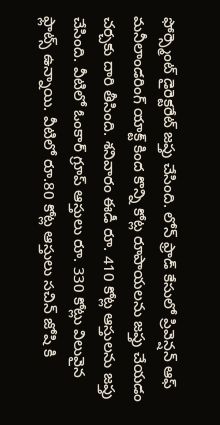ఫోర్స్మెంట్ డైరెక్టరేట్ జప్తు చేసింది. లోన్ ఫ్రాడ్ కేసులో ప్రివెన్షన్ ఆఫ్ మనీలాండరింగ్ యాక్ట్ కింద కొన్ని కోట్ల రూపాయలను జప్తు చేయడం చర్చకు దారి తీసింది. శనివారం ఈడీ రూ. 410 కోట్ల ఆస్తులను జప్తు చేసింది. వీటిలో ఓంకార్ గ్రూప్ ఆస్తులు రూ. 330 కోట్లు విలువైన ఫ్లాట్స్ ఉన్నాయి. వీటిలో రూ.80 కోట్ల ఆస్తులు సచిన్ జోషి కి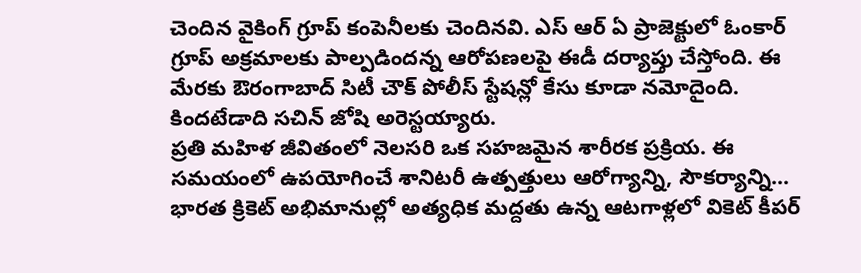చెందిన వైకింగ్ గ్రూప్ కంపెనీలకు చెందినవి. ఎస్ ఆర్ ఏ ప్రాజెక్టులో ఓంకార్ గ్రూప్ అక్రమాలకు పాల్పడిందన్న ఆరోపణలపై ఈడీ దర్యాప్తు చేస్తోంది. ఈ మేరకు ఔరంగాబాద్ సిటీ చౌక్ పోలీస్ స్టేషన్లో కేసు కూడా నమోదైంది. కిందటేడాది సచిన్ జోషి అరెస్టయ్యారు.
ప్రతి మహిళ జీవితంలో నెలసరి ఒక సహజమైన శారీరక ప్రక్రియ. ఈ సమయంలో ఉపయోగించే శానిటరీ ఉత్పత్తులు ఆరోగ్యాన్ని, సౌకర్యాన్ని…
భారత క్రికెట్ అభిమానుల్లో అత్యధిక మద్దతు ఉన్న ఆటగాళ్లలో వికెట్ కీపర్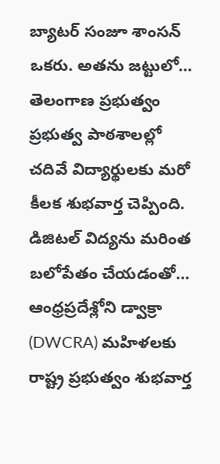బ్యాటర్ సంజూ శాంసన్ ఒకరు. అతను జట్టులో…
తెలంగాణ ప్రభుత్వం ప్రభుత్వ పాఠశాలల్లో చదివే విద్యార్థులకు మరో కీలక శుభవార్త చెప్పింది. డిజిటల్ విద్యను మరింత బలోపేతం చేయడంతో…
ఆంధ్రప్రదేశ్లోని డ్వాక్రా (DWCRA) మహిళలకు రాష్ట్ర ప్రభుత్వం శుభవార్త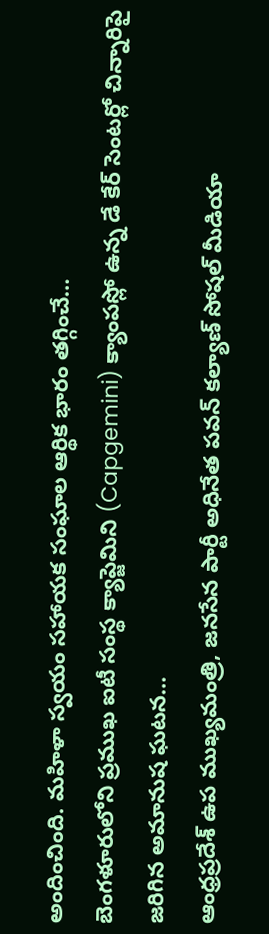అందించింది. మహిళా స్వయం సహాయక సంఘాల ఆర్థిక భారం తగ్గించే…
బెంగళూరులోని ప్రముఖ ఐటీ సంస్థ క్యాప్జెమిని (Capgemini) క్యాంపస్లో ఉన్న డే కేర్ సెంటర్లో చిన్నారిపై జరిగిన అమానుష ఘటన…
ఆంధ్రప్రదేశ్ ఉప ముఖ్యమంత్రి, జనసేన పార్టీ అధినేత పవన్ కల్యాణ్ సోషల్ మీడియా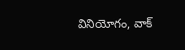వినియోగం, వాక్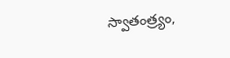స్వాతంత్ర్యం,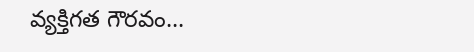వ్యక్తిగత గౌరవం…